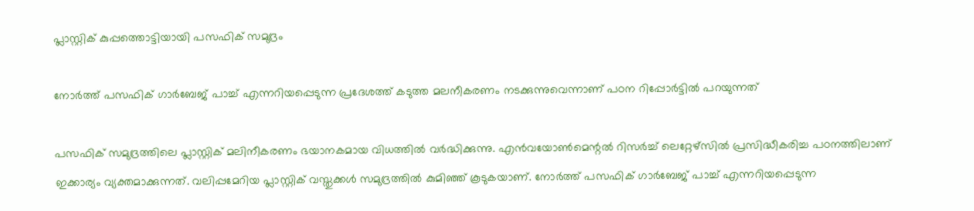പ്ലാസ്റ്റിക് കുപ്പത്തൊട്ടിയായി പസഫിക് സമുദ്രം

നോര്‍ത്ത് പസഫിക് ഗാര്‍ബേജ് പാച്ച് എന്നറിയപ്പെടുന്ന പ്രദേശത്ത് കടുത്ത മലനീകരണം നടക്കുന്നുവെന്നാണ് പഠന റിപ്പോര്‍ട്ടില്‍ പറയുന്നത്

പസഫിക് സമുദ്രത്തിലെ പ്ലാസ്റ്റിക് മലിനീകരണം ഭയാനകമായ വിധത്തില്‍ വര്‍ദ്ധിക്കുന്നു. എന്‍വയോണ്‍മെന്റല്‍ റിസര്‍ച്ച് ലെറ്റേഴ്‌സില്‍ പ്രസിദ്ധീകരിച്ച പഠനത്തിലാണ് ഇക്കാര്യം വ്യക്തമാക്കുന്നത്. വലിപ്പമേറിയ പ്ലാസ്റ്റിക് വസ്തുക്കള്‍ സമുദ്രത്തില്‍ കുമിഞ്ഞ് കൂടുകയാണ്. നോര്‍ത്ത് പസഫിക് ഗാര്‍ബേജ് പാച്ച് എന്നറിയപ്പെടുന്ന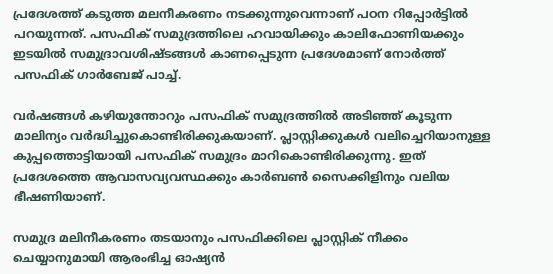പ്രദേശത്ത് കടുത്ത മലനീകരണം നടക്കുന്നുവെന്നാണ് പഠന റിപ്പോര്‍ട്ടില്‍ പറയുന്നത്. പസഫിക് സമുദ്രത്തിലെ ഹവായിക്കും കാലിഫോണിയക്കും ഇടയില്‍ സമുദ്രാവശിഷ്ടങ്ങള്‍ കാണപ്പെടുന്ന പ്രദേശമാണ് നോര്‍ത്ത് പസഫിക് ഗാര്‍ബേജ് പാച്ച്.

വര്‍ഷങ്ങള്‍ കഴിയുന്തോറും പസഫിക് സമുദ്രത്തില്‍ അടിഞ്ഞ് കൂടുന്ന മാലിന്യം വര്‍ദ്ധിച്ചുകൊണ്ടിരിക്കുകയാണ്. പ്ലാസ്റ്റിക്കുകള്‍ വലിച്ചെറിയാനുള്ള കുപ്പത്തൊട്ടിയായി പസഫിക് സമുദ്രം മാറികൊണ്ടിരിക്കുന്നു. ഇത് പ്രദേശത്തെ ആവാസവ്യവസ്ഥക്കും കാര്‍ബണ്‍ സൈക്കിളിനും വലിയ ഭീഷണിയാണ്.

സമുദ്ര മലിനീകരണം തടയാനും പസഫിക്കിലെ പ്ലാസ്റ്റിക് നീക്കം ചെയ്യാനുമായി ആരംഭിച്ച ഓഷ്യന്‍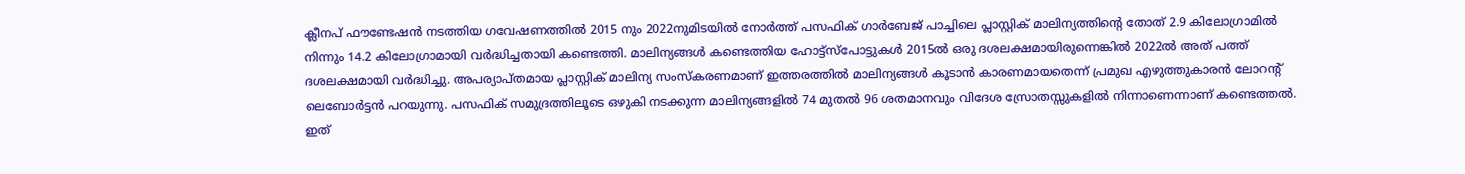ക്ലീനപ് ഫൗണ്ടേഷന്‍ നടത്തിയ ഗവേഷണത്തില്‍ 2015 നും 2022നുമിടയില്‍ നോര്‍ത്ത് പസഫിക് ഗാര്‍ബേജ് പാച്ചിലെ പ്ലാസ്റ്റിക് മാലിന്യത്തിന്റെ തോത് 2.9 കിലോഗ്രാമില്‍ നിന്നും 14.2 കിലോഗ്രാമായി വര്‍ദ്ധിച്ചതായി കണ്ടെത്തി. മാലിന്യങ്ങള്‍ കണ്ടെത്തിയ ഹോട്ട്‌സ്‌പോട്ടുകള്‍ 2015ല്‍ ഒരു ദശലക്ഷമായിരുന്നെങ്കില്‍ 2022ല്‍ അത് പത്ത് ദശലക്ഷമായി വര്‍ദ്ധിച്ചു. അപര്യാപ്തമായ പ്ലാസ്റ്റിക് മാലിന്യ സംസ്‌കരണമാണ് ഇത്തരത്തില്‍ മാലിന്യങ്ങള്‍ കൂടാന്‍ കാരണമായതെന്ന് പ്രമുഖ എഴുത്തുകാരന്‍ ലോറന്റ് ലെബോര്‍ട്ടന്‍ പറയുന്നു. പസഫിക് സമുദ്രത്തിലൂടെ ഒഴുകി നടക്കുന്ന മാലിന്യങ്ങളില്‍ 74 മുതല്‍ 96 ശതമാനവും വിദേശ സ്രോതസ്സുകളില്‍ നിന്നാണെന്നാണ് കണ്ടെത്തല്‍. ഇത്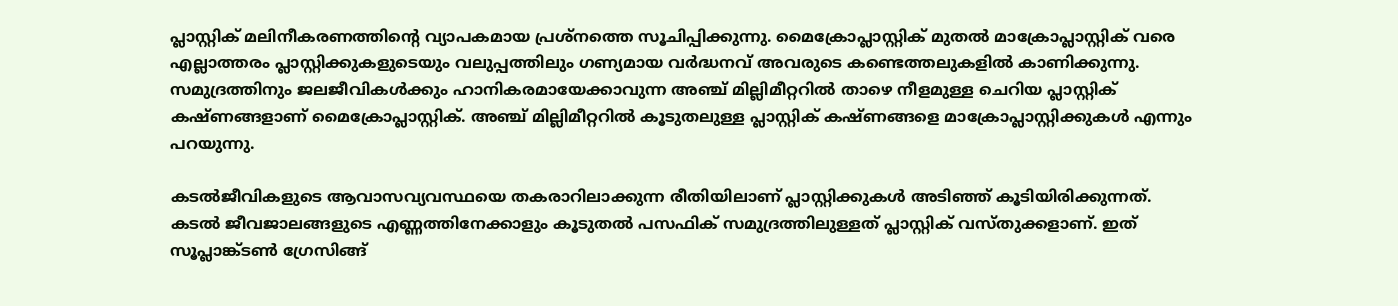പ്ലാസ്റ്റിക് മലിനീകരണത്തിന്റെ വ്യാപകമായ പ്രശ്‌നത്തെ സൂചിപ്പിക്കുന്നു. മൈക്രോപ്ലാസ്റ്റിക് മുതല്‍ മാക്രോപ്ലാസ്റ്റിക് വരെ എല്ലാത്തരം പ്ലാസ്റ്റിക്കുകളുടെയും വലുപ്പത്തിലും ഗണ്യമായ വര്‍ദ്ധനവ് അവരുടെ കണ്ടെത്തലുകളില്‍ കാണിക്കുന്നു. സമുദ്രത്തിനും ജലജീവികള്‍ക്കും ഹാനികരമായേക്കാവുന്ന അഞ്ച് മില്ലിമീറ്ററില്‍ താഴെ നീളമുള്ള ചെറിയ പ്ലാസ്റ്റിക് കഷ്ണങ്ങളാണ് മൈക്രോപ്ലാസ്റ്റിക്. അഞ്ച് മില്ലിമീറ്ററില്‍ കൂടുതലുള്ള പ്ലാസ്റ്റിക് കഷ്ണങ്ങളെ മാക്രോപ്ലാസ്റ്റിക്കുകള്‍ എന്നും പറയുന്നു.

കടല്‍ജീവികളുടെ ആവാസവ്യവസ്ഥയെ തകരാറിലാക്കുന്ന രീതിയിലാണ് പ്ലാസ്റ്റിക്കുകള്‍ അടിഞ്ഞ് കൂടിയിരിക്കുന്നത്. കടല്‍ ജീവജാലങ്ങളുടെ എണ്ണത്തിനേക്കാളും കൂടുതല്‍ പസഫിക് സമുദ്രത്തിലുള്ളത് പ്ലാസ്റ്റിക് വസ്തുക്കളാണ്. ഇത് സൂപ്ലാങ്ക്ടണ്‍ ഗ്രേസിങ്ങ്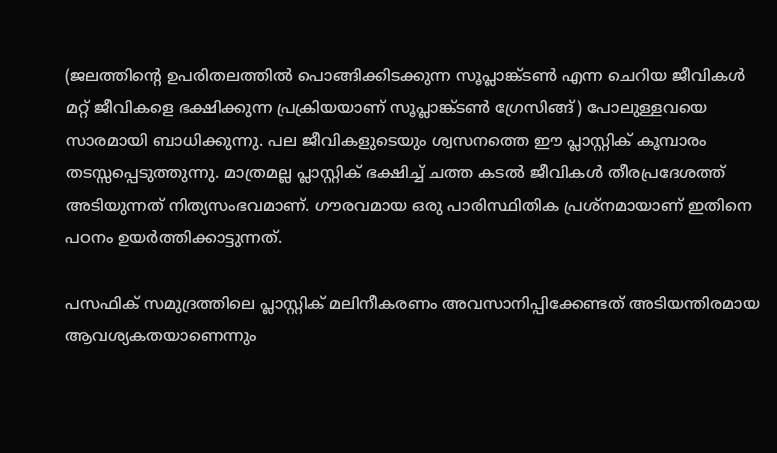(ജലത്തിന്റെ ഉപരിതലത്തില്‍ പൊങ്ങിക്കിടക്കുന്ന സൂപ്ലാങ്ക്ടണ്‍ എന്ന ചെറിയ ജീവികള്‍ മറ്റ് ജീവികളെ ഭക്ഷിക്കുന്ന പ്രക്രിയയാണ് സൂപ്ലാങ്ക്ടണ്‍ ഗ്രേസിങ്ങ്) പോലുള്ളവയെ സാരമായി ബാധിക്കുന്നു. പല ജീവികളുടെയും ശ്വസനത്തെ ഈ പ്ലാസ്റ്റിക് കൂമ്പാരം തടസ്സപ്പെടുത്തുന്നു. മാത്രമല്ല പ്ലാസ്റ്റിക് ഭക്ഷിച്ച് ചത്ത കടല്‍ ജീവികള്‍ തീരപ്രദേശത്ത് അടിയുന്നത് നിത്യസംഭവമാണ്. ഗൗരവമായ ഒരു പാരിസ്ഥിതിക പ്രശ്‌നമായാണ് ഇതിനെ പഠനം ഉയര്‍ത്തിക്കാട്ടുന്നത്.

പസഫിക് സമുദ്രത്തിലെ പ്ലാസ്റ്റിക് മലിനീകരണം അവസാനിപ്പിക്കേണ്ടത് അടിയന്തിരമായ ആവശ്യകതയാണെന്നും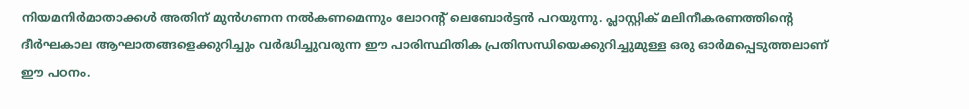നിയമനിര്‍മാതാക്കള്‍ അതിന് മുന്‍ഗണന നല്‍കണമെന്നും ലോറന്റ് ലെബോര്‍ട്ടന്‍ പറയുന്നു. പ്ലാസ്റ്റിക് മലിനീകരണത്തിന്റെ ദീര്‍ഘകാല ആഘാതങ്ങളെക്കുറിച്ചും വര്‍ദ്ധിച്ചുവരുന്ന ഈ പാരിസ്ഥിതിക പ്രതിസന്ധിയെക്കുറിച്ചുമുള്ള ഒരു ഓര്‍മപ്പെടുത്തലാണ് ഈ പഠനം.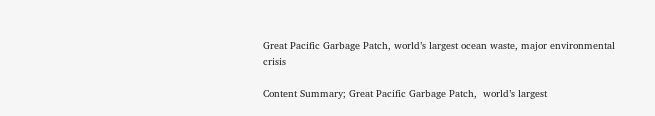Great Pacific Garbage Patch, world’s largest ocean waste, major environmental crisis

Content Summary; Great Pacific Garbage Patch,  world’s largest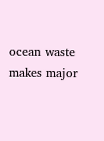ocean waste makes major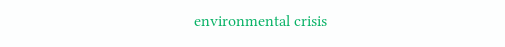environmental crisis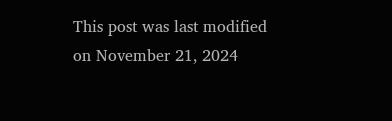This post was last modified on November 21, 2024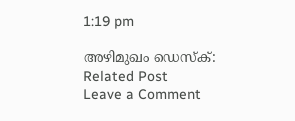1:19 pm

അഴിമുഖം ഡെസ്‌ക്:
Related Post
Leave a Comment